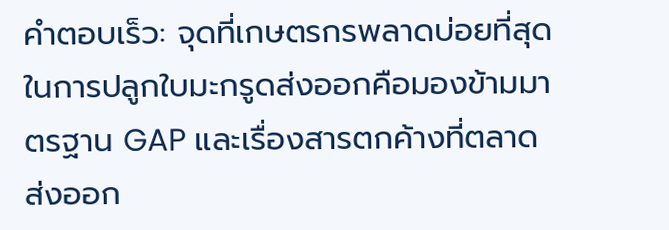คำตอบเร็ว: จุดที่เกษตรกรพลาดบ่อยที่สุดในการปลูกใบมะกรูดส่งออกคือมองข้ามมาตรฐาน GAP และเรื่องสารตกค้างที่ตลาดส่งออก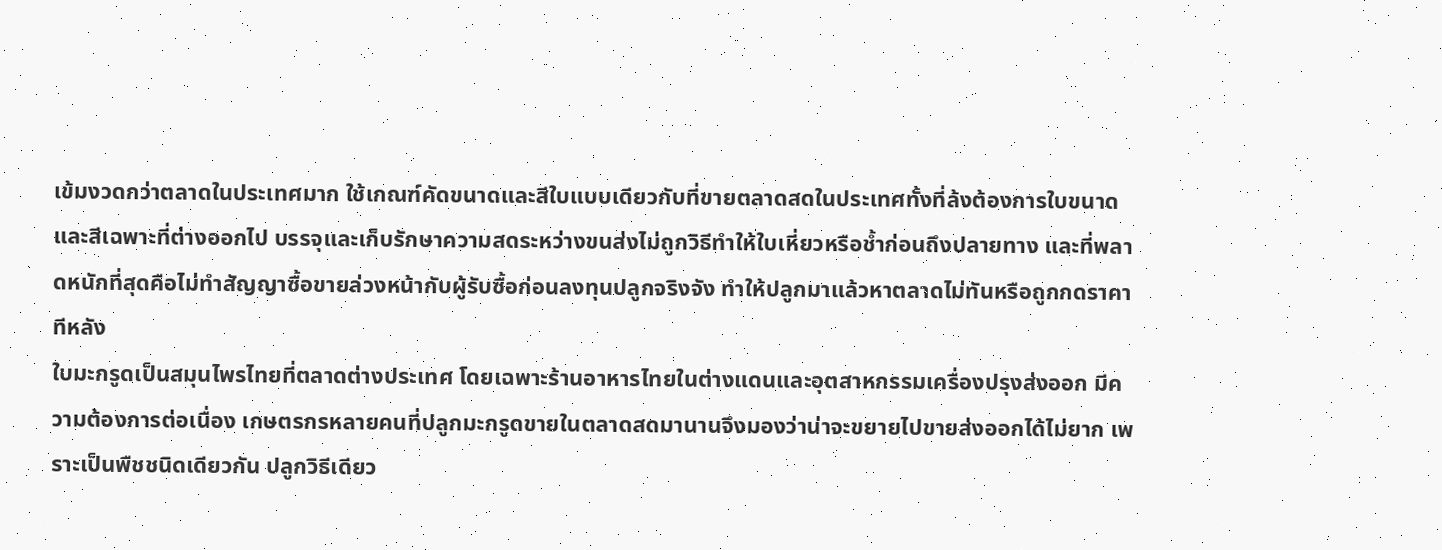เข้มงวดกว่าตลาดในประเทศมาก ใช้เกณฑ์คัดขนาดและสีใบแบบเดียวกับที่ขายตลาดสดในประเทศทั้งที่ล้งต้องการใบขนาดและสีเฉพาะที่ต่างออกไป บรรจุและเก็บรักษาความสดระหว่างขนส่งไม่ถูกวิธีทำให้ใบเหี่ยวหรือช้ำก่อนถึงปลายทาง และที่พลาดหนักที่สุดคือไม่ทำสัญญาซื้อขายล่วงหน้ากับผู้รับซื้อก่อนลงทุนปลูกจริงจัง ทำให้ปลูกมาแล้วหาตลาดไม่ทันหรือถูกกดราคาทีหลัง
ใบมะกรูดเป็นสมุนไพรไทยที่ตลาดต่างประเทศ โดยเฉพาะร้านอาหารไทยในต่างแดนและอุตสาหกรรมเครื่องปรุงส่งออก มีความต้องการต่อเนื่อง เกษตรกรหลายคนที่ปลูกมะกรูดขายในตลาดสดมานานจึงมองว่าน่าจะขยายไปขายส่งออกได้ไม่ยาก เพราะเป็นพืชชนิดเดียวกัน ปลูกวิธีเดียว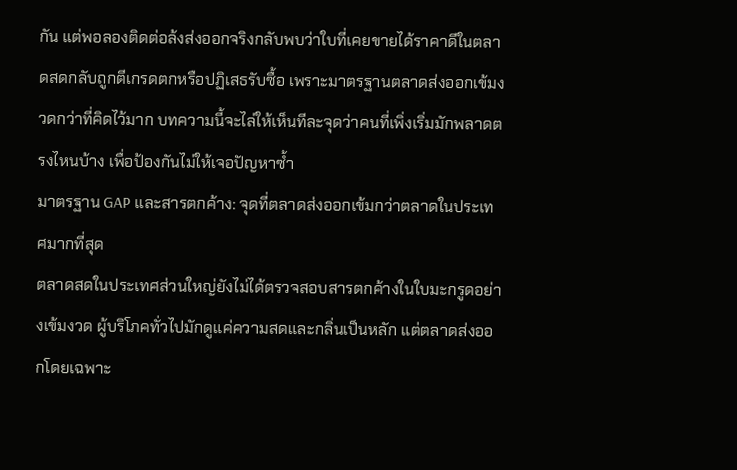กัน แต่พอลองติดต่อล้งส่งออกจริงกลับพบว่าใบที่เคยขายได้ราคาดีในตลาดสดกลับถูกตีเกรดตกหรือปฏิเสธรับซื้อ เพราะมาตรฐานตลาดส่งออกเข้มงวดกว่าที่คิดไว้มาก บทความนี้จะไล่ให้เห็นทีละจุดว่าคนที่เพิ่งเริ่มมักพลาดตรงไหนบ้าง เพื่อป้องกันไม่ให้เจอปัญหาซ้ำ
มาตรฐาน GAP และสารตกค้าง: จุดที่ตลาดส่งออกเข้มกว่าตลาดในประเทศมากที่สุด
ตลาดสดในประเทศส่วนใหญ่ยังไม่ได้ตรวจสอบสารตกค้างในใบมะกรูดอย่างเข้มงวด ผู้บริโภคทั่วไปมักดูแค่ความสดและกลิ่นเป็นหลัก แต่ตลาดส่งออกโดยเฉพาะ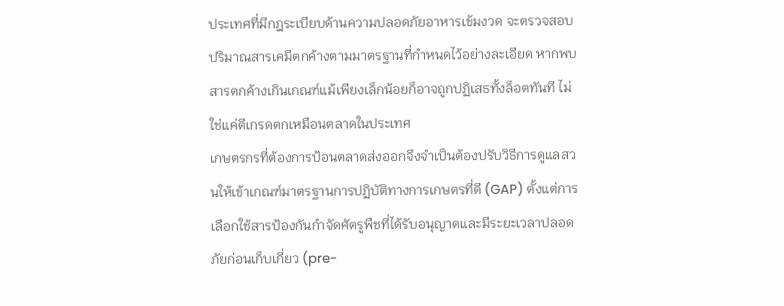ประเทศที่มีกฎระเบียบด้านความปลอดภัยอาหารเข้มงวด จะตรวจสอบปริมาณสารเคมีตกค้างตามมาตรฐานที่กำหนดไว้อย่างละเอียด หากพบสารตกค้างเกินเกณฑ์แม้เพียงเล็กน้อยก็อาจถูกปฏิเสธทั้งล็อตทันที ไม่ใช่แค่ตีเกรดตกเหมือนตลาดในประเทศ
เกษตรกรที่ต้องการป้อนตลาดส่งออกจึงจำเป็นต้องปรับวิธีการดูแลสวนให้เข้าเกณฑ์มาตรฐานการปฏิบัติทางการเกษตรที่ดี (GAP) ตั้งแต่การเลือกใช้สารป้องกันกำจัดศัตรูพืชที่ได้รับอนุญาตและมีระยะเวลาปลอดภัยก่อนเก็บเกี่ยว (pre-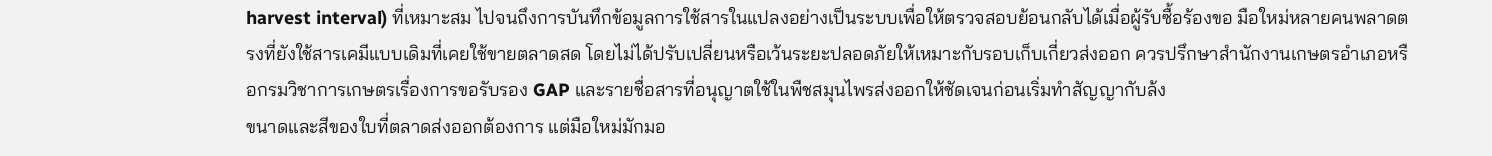harvest interval) ที่เหมาะสม ไปจนถึงการบันทึกข้อมูลการใช้สารในแปลงอย่างเป็นระบบเพื่อให้ตรวจสอบย้อนกลับได้เมื่อผู้รับซื้อร้องขอ มือใหม่หลายคนพลาดตรงที่ยังใช้สารเคมีแบบเดิมที่เคยใช้ขายตลาดสด โดยไม่ได้ปรับเปลี่ยนหรือเว้นระยะปลอดภัยให้เหมาะกับรอบเก็บเกี่ยวส่งออก ควรปรึกษาสำนักงานเกษตรอำเภอหรือกรมวิชาการเกษตรเรื่องการขอรับรอง GAP และรายชื่อสารที่อนุญาตใช้ในพืชสมุนไพรส่งออกให้ชัดเจนก่อนเริ่มทำสัญญากับล้ง
ขนาดและสีของใบที่ตลาดส่งออกต้องการ แต่มือใหม่มักมอ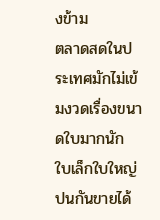งข้าม
ตลาดสดในประเทศมักไม่เข้มงวดเรื่องขนาดใบมากนัก ใบเล็กใบใหญ่ปนกันขายได้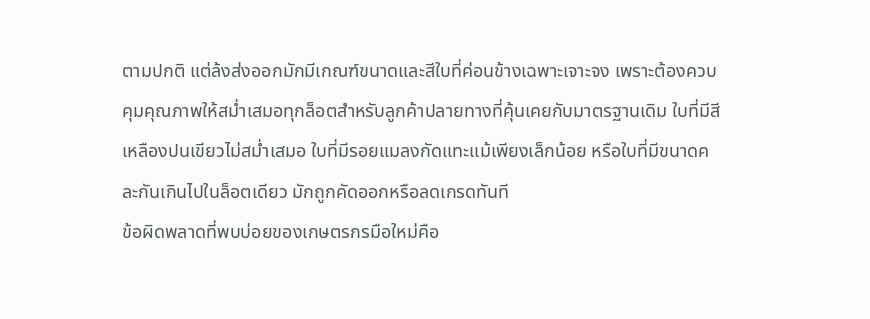ตามปกติ แต่ล้งส่งออกมักมีเกณฑ์ขนาดและสีใบที่ค่อนข้างเฉพาะเจาะจง เพราะต้องควบคุมคุณภาพให้สม่ำเสมอทุกล็อตสำหรับลูกค้าปลายทางที่คุ้นเคยกับมาตรฐานเดิม ใบที่มีสีเหลืองปนเขียวไม่สม่ำเสมอ ใบที่มีรอยแมลงกัดแทะแม้เพียงเล็กน้อย หรือใบที่มีขนาดคละกันเกินไปในล็อตเดียว มักถูกคัดออกหรือลดเกรดทันที
ข้อผิดพลาดที่พบบ่อยของเกษตรกรมือใหม่คือ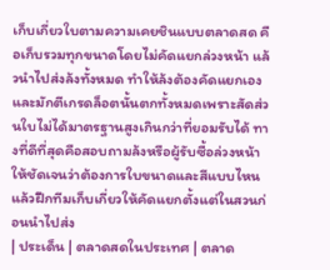เก็บเกี่ยวใบตามความเคยชินแบบตลาดสด คือเก็บรวมทุกขนาดโดยไม่คัดแยกล่วงหน้า แล้วนำไปส่งล้งทั้งหมด ทำให้ล้งต้องคัดแยกเองและมักตีเกรดล็อตนั้นตกทั้งหมดเพราะสัดส่วนใบไม่ได้มาตรฐานสูงเกินกว่าที่ยอมรับได้ ทางที่ดีที่สุดคือสอบถามล้งหรือผู้รับซื้อล่วงหน้าให้ชัดเจนว่าต้องการใบขนาดและสีแบบไหน แล้วฝึกทีมเก็บเกี่ยวให้คัดแยกตั้งแต่ในสวนก่อนนำไปส่ง
| ประเด็น | ตลาดสดในประเทศ | ตลาด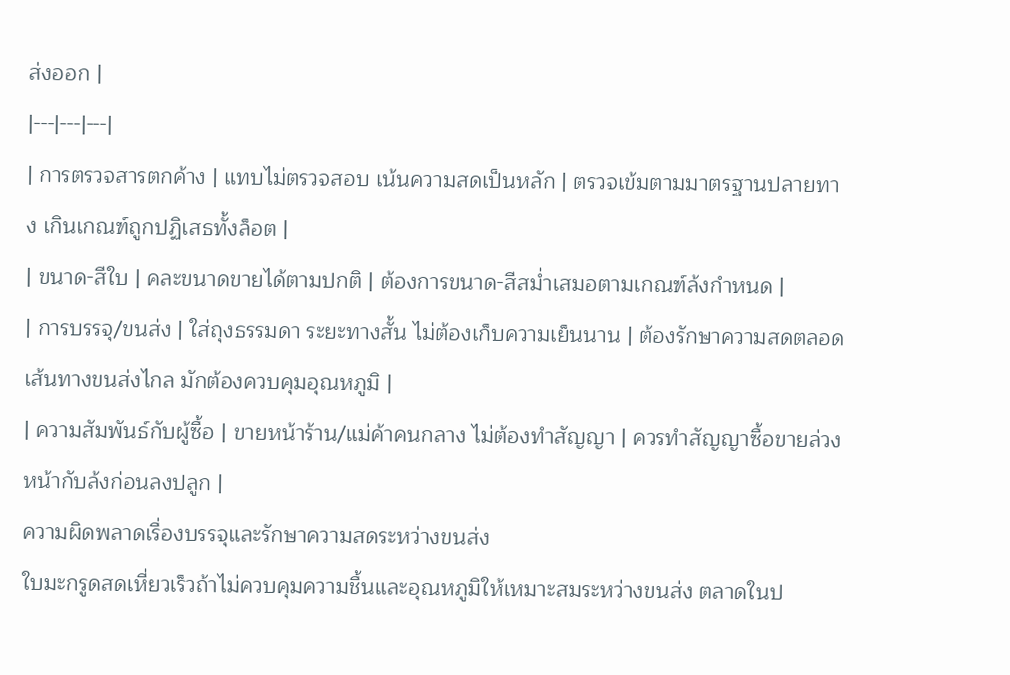ส่งออก |
|---|---|---|
| การตรวจสารตกค้าง | แทบไม่ตรวจสอบ เน้นความสดเป็นหลัก | ตรวจเข้มตามมาตรฐานปลายทาง เกินเกณฑ์ถูกปฏิเสธทั้งล็อต |
| ขนาด-สีใบ | คละขนาดขายได้ตามปกติ | ต้องการขนาด-สีสม่ำเสมอตามเกณฑ์ล้งกำหนด |
| การบรรจุ/ขนส่ง | ใส่ถุงธรรมดา ระยะทางสั้น ไม่ต้องเก็บความเย็นนาน | ต้องรักษาความสดตลอดเส้นทางขนส่งไกล มักต้องควบคุมอุณหภูมิ |
| ความสัมพันธ์กับผู้ซื้อ | ขายหน้าร้าน/แม่ค้าคนกลาง ไม่ต้องทำสัญญา | ควรทำสัญญาซื้อขายล่วงหน้ากับล้งก่อนลงปลูก |
ความผิดพลาดเรื่องบรรจุและรักษาความสดระหว่างขนส่ง
ใบมะกรูดสดเหี่ยวเร็วถ้าไม่ควบคุมความชื้นและอุณหภูมิให้เหมาะสมระหว่างขนส่ง ตลาดในป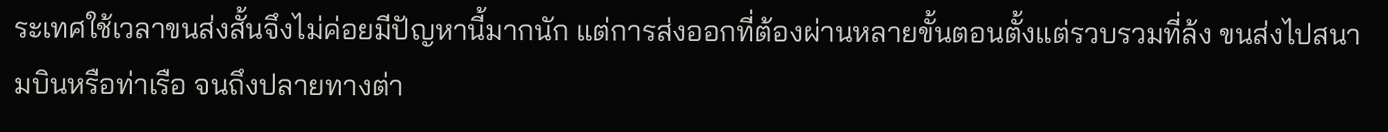ระเทศใช้เวลาขนส่งสั้นจึงไม่ค่อยมีปัญหานี้มากนัก แต่การส่งออกที่ต้องผ่านหลายขั้นตอนตั้งแต่รวบรวมที่ล้ง ขนส่งไปสนามบินหรือท่าเรือ จนถึงปลายทางต่า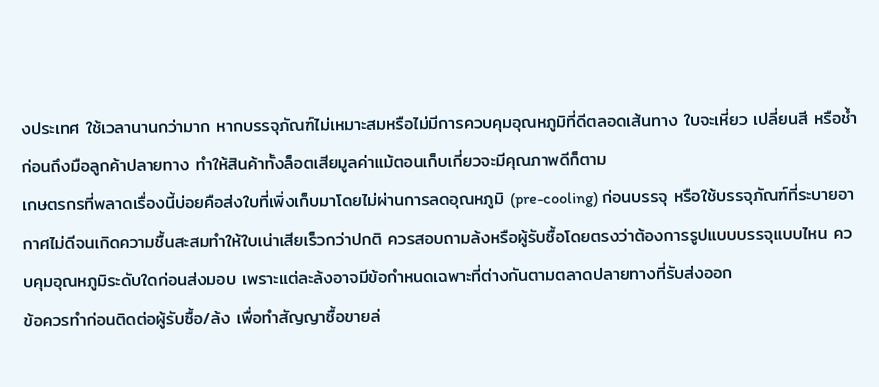งประเทศ ใช้เวลานานกว่ามาก หากบรรจุภัณฑ์ไม่เหมาะสมหรือไม่มีการควบคุมอุณหภูมิที่ดีตลอดเส้นทาง ใบจะเหี่ยว เปลี่ยนสี หรือช้ำก่อนถึงมือลูกค้าปลายทาง ทำให้สินค้าทั้งล็อตเสียมูลค่าแม้ตอนเก็บเกี่ยวจะมีคุณภาพดีก็ตาม
เกษตรกรที่พลาดเรื่องนี้บ่อยคือส่งใบที่เพิ่งเก็บมาโดยไม่ผ่านการลดอุณหภูมิ (pre-cooling) ก่อนบรรจุ หรือใช้บรรจุภัณฑ์ที่ระบายอากาศไม่ดีจนเกิดความชื้นสะสมทำให้ใบเน่าเสียเร็วกว่าปกติ ควรสอบถามล้งหรือผู้รับซื้อโดยตรงว่าต้องการรูปแบบบรรจุแบบไหน ควบคุมอุณหภูมิระดับใดก่อนส่งมอบ เพราะแต่ละล้งอาจมีข้อกำหนดเฉพาะที่ต่างกันตามตลาดปลายทางที่รับส่งออก
ข้อควรทำก่อนติดต่อผู้รับซื้อ/ล้ง เพื่อทำสัญญาซื้อขายล่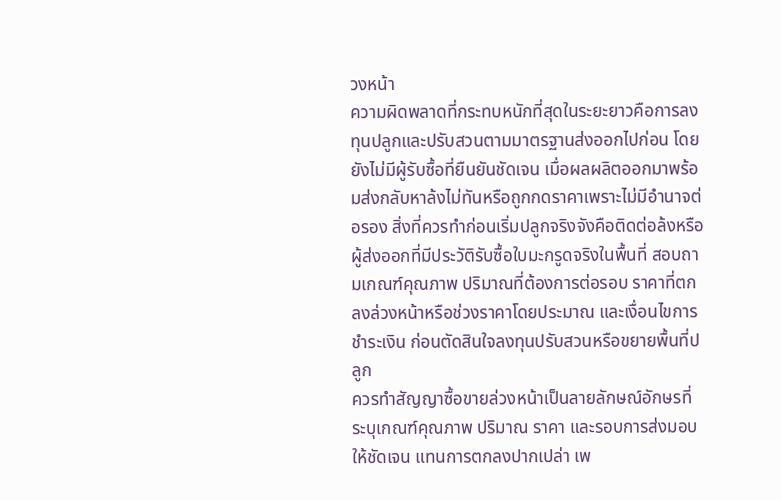วงหน้า
ความผิดพลาดที่กระทบหนักที่สุดในระยะยาวคือการลงทุนปลูกและปรับสวนตามมาตรฐานส่งออกไปก่อน โดยยังไม่มีผู้รับซื้อที่ยืนยันชัดเจน เมื่อผลผลิตออกมาพร้อมส่งกลับหาล้งไม่ทันหรือถูกกดราคาเพราะไม่มีอำนาจต่อรอง สิ่งที่ควรทำก่อนเริ่มปลูกจริงจังคือติดต่อล้งหรือผู้ส่งออกที่มีประวัติรับซื้อใบมะกรูดจริงในพื้นที่ สอบถามเกณฑ์คุณภาพ ปริมาณที่ต้องการต่อรอบ ราคาที่ตกลงล่วงหน้าหรือช่วงราคาโดยประมาณ และเงื่อนไขการชำระเงิน ก่อนตัดสินใจลงทุนปรับสวนหรือขยายพื้นที่ปลูก
ควรทำสัญญาซื้อขายล่วงหน้าเป็นลายลักษณ์อักษรที่ระบุเกณฑ์คุณภาพ ปริมาณ ราคา และรอบการส่งมอบให้ชัดเจน แทนการตกลงปากเปล่า เพ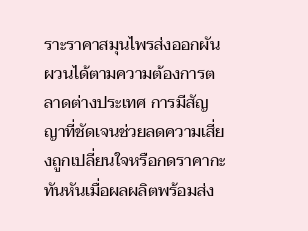ราะราคาสมุนไพรส่งออกผันผวนได้ตามความต้องการตลาดต่างประเทศ การมีสัญญาที่ชัดเจนช่วยลดความเสี่ยงถูกเปลี่ยนใจหรือกดราคากะทันหันเมื่อผลผลิตพร้อมส่ง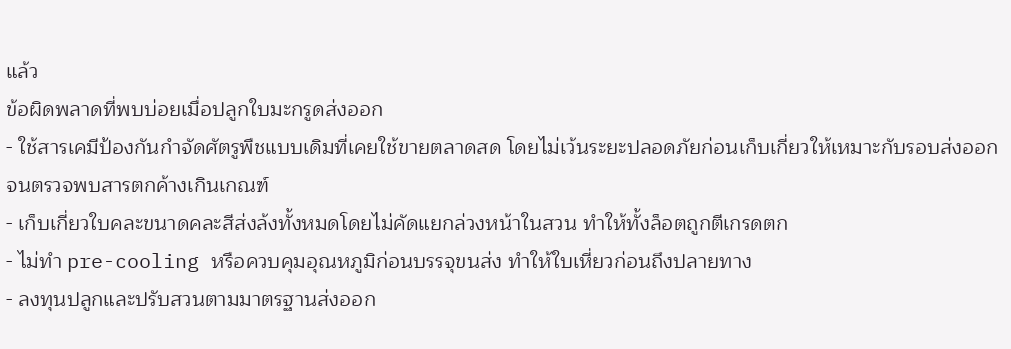แล้ว
ข้อผิดพลาดที่พบบ่อยเมื่อปลูกใบมะกรูดส่งออก
- ใช้สารเคมีป้องกันกำจัดศัตรูพืชแบบเดิมที่เคยใช้ขายตลาดสด โดยไม่เว้นระยะปลอดภัยก่อนเก็บเกี่ยวให้เหมาะกับรอบส่งออก จนตรวจพบสารตกค้างเกินเกณฑ์
- เก็บเกี่ยวใบคละขนาดคละสีส่งล้งทั้งหมดโดยไม่คัดแยกล่วงหน้าในสวน ทำให้ทั้งล็อตถูกตีเกรดตก
- ไม่ทำ pre-cooling หรือควบคุมอุณหภูมิก่อนบรรจุขนส่ง ทำให้ใบเหี่ยวก่อนถึงปลายทาง
- ลงทุนปลูกและปรับสวนตามมาตรฐานส่งออก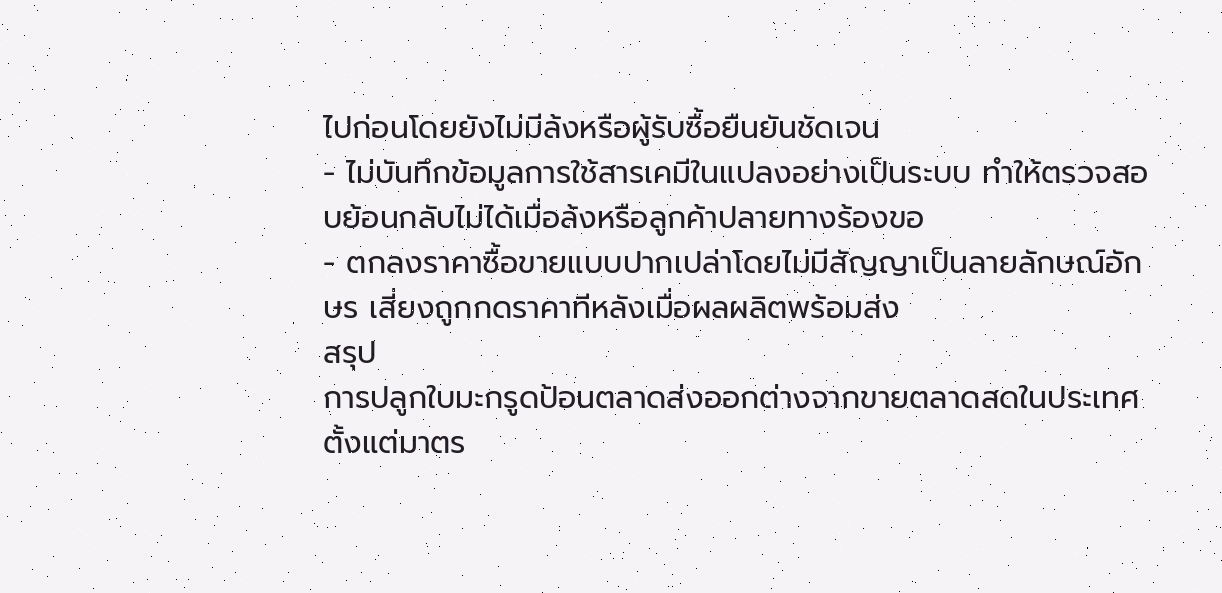ไปก่อนโดยยังไม่มีล้งหรือผู้รับซื้อยืนยันชัดเจน
- ไม่บันทึกข้อมูลการใช้สารเคมีในแปลงอย่างเป็นระบบ ทำให้ตรวจสอบย้อนกลับไม่ได้เมื่อล้งหรือลูกค้าปลายทางร้องขอ
- ตกลงราคาซื้อขายแบบปากเปล่าโดยไม่มีสัญญาเป็นลายลักษณ์อักษร เสี่ยงถูกกดราคาทีหลังเมื่อผลผลิตพร้อมส่ง
สรุป
การปลูกใบมะกรูดป้อนตลาดส่งออกต่างจากขายตลาดสดในประเทศตั้งแต่มาตร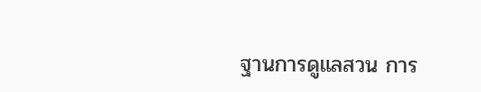ฐานการดูแลสวน การ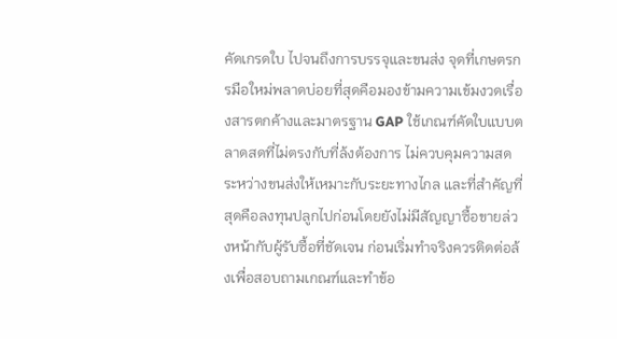คัดเกรดใบ ไปจนถึงการบรรจุและขนส่ง จุดที่เกษตรกรมือใหม่พลาดบ่อยที่สุดคือมองข้ามความเข้มงวดเรื่องสารตกค้างและมาตรฐาน GAP ใช้เกณฑ์คัดใบแบบตลาดสดที่ไม่ตรงกับที่ล้งต้องการ ไม่ควบคุมความสดระหว่างขนส่งให้เหมาะกับระยะทางไกล และที่สำคัญที่สุดคือลงทุนปลูกไปก่อนโดยยังไม่มีสัญญาซื้อขายล่วงหน้ากับผู้รับซื้อที่ชัดเจน ก่อนเริ่มทำจริงควรติดต่อล้งเพื่อสอบถามเกณฑ์และทำข้อ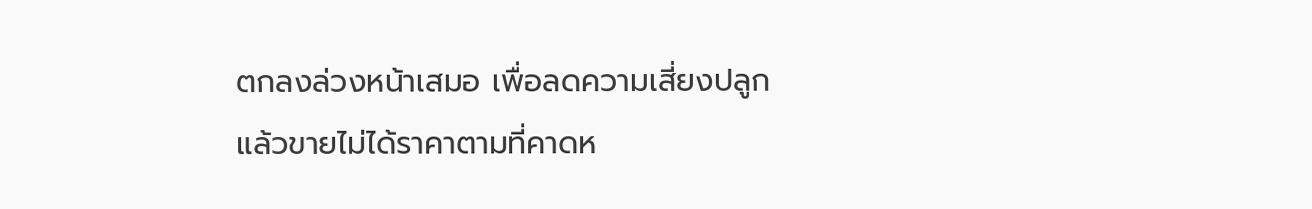ตกลงล่วงหน้าเสมอ เพื่อลดความเสี่ยงปลูกแล้วขายไม่ได้ราคาตามที่คาดห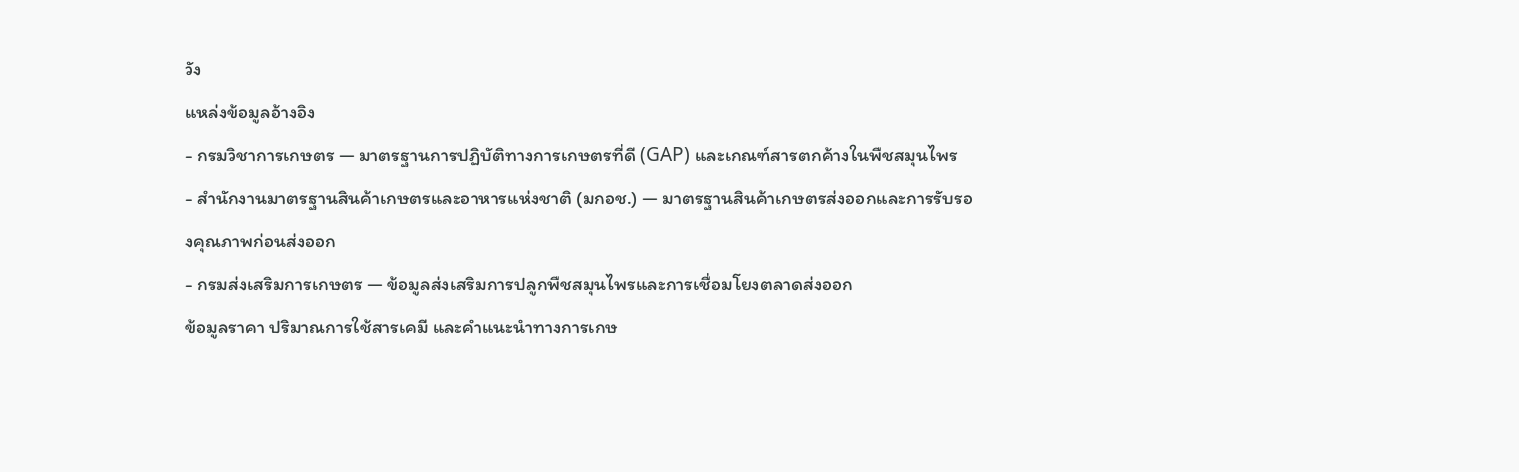วัง
แหล่งข้อมูลอ้างอิง
- กรมวิชาการเกษตร — มาตรฐานการปฏิบัติทางการเกษตรที่ดี (GAP) และเกณฑ์สารตกค้างในพืชสมุนไพร
- สำนักงานมาตรฐานสินค้าเกษตรและอาหารแห่งชาติ (มกอช.) — มาตรฐานสินค้าเกษตรส่งออกและการรับรองคุณภาพก่อนส่งออก
- กรมส่งเสริมการเกษตร — ข้อมูลส่งเสริมการปลูกพืชสมุนไพรและการเชื่อมโยงตลาดส่งออก
ข้อมูลราคา ปริมาณการใช้สารเคมี และคำแนะนำทางการเกษ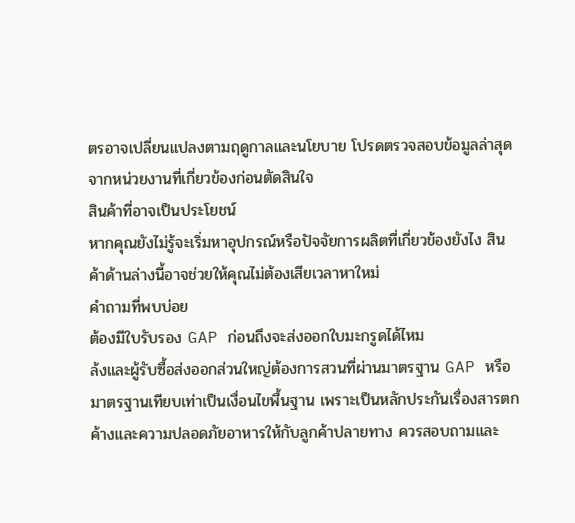ตรอาจเปลี่ยนแปลงตามฤดูกาลและนโยบาย โปรดตรวจสอบข้อมูลล่าสุดจากหน่วยงานที่เกี่ยวข้องก่อนตัดสินใจ
สินค้าที่อาจเป็นประโยชน์
หากคุณยังไม่รู้จะเริ่มหาอุปกรณ์หรือปัจจัยการผลิตที่เกี่ยวข้องยังไง สินค้าด้านล่างนี้อาจช่วยให้คุณไม่ต้องเสียเวลาหาใหม่
คำถามที่พบบ่อย
ต้องมีใบรับรอง GAP ก่อนถึงจะส่งออกใบมะกรูดได้ไหม
ล้งและผู้รับซื้อส่งออกส่วนใหญ่ต้องการสวนที่ผ่านมาตรฐาน GAP หรือมาตรฐานเทียบเท่าเป็นเงื่อนไขพื้นฐาน เพราะเป็นหลักประกันเรื่องสารตกค้างและความปลอดภัยอาหารให้กับลูกค้าปลายทาง ควรสอบถามและ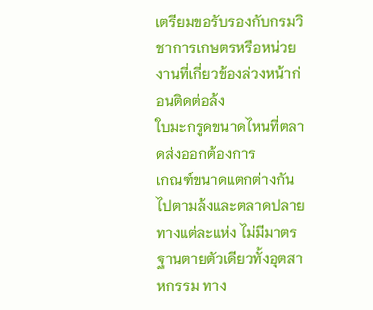เตรียมขอรับรองกับกรมวิชาการเกษตรหรือหน่วยงานที่เกี่ยวข้องล่วงหน้าก่อนติดต่อล้ง
ใบมะกรูดขนาดไหนที่ตลาดส่งออกต้องการ
เกณฑ์ขนาดแตกต่างกันไปตามล้งและตลาดปลายทางแต่ละแห่ง ไม่มีมาตรฐานตายตัวเดียวทั้งอุตสาหกรรม ทาง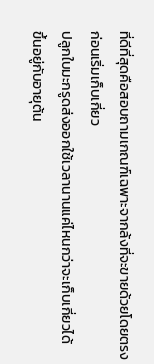ที่ดีที่สุดคือสอบถามเกณฑ์เฉพาะจากล้งที่จะขายด้วยโดยตรงก่อนเริ่มเก็บเกี่ยว
ปลูกใบมะกรูดส่งออกใช้เวลานานแค่ไหนกว่าจะเก็บเกี่ยวได้
ขึ้นอยู่กับอายุต้น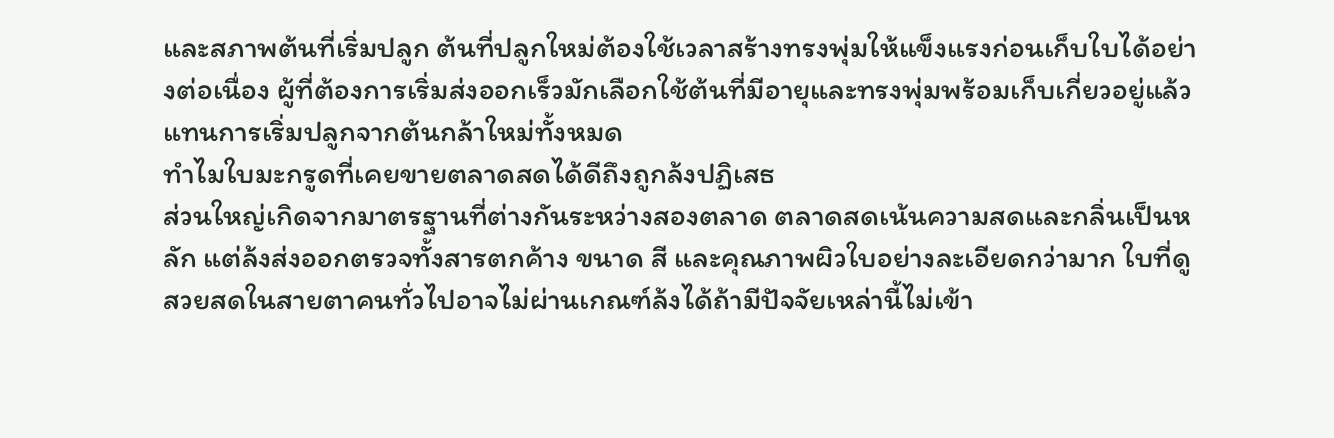และสภาพต้นที่เริ่มปลูก ต้นที่ปลูกใหม่ต้องใช้เวลาสร้างทรงพุ่มให้แข็งแรงก่อนเก็บใบได้อย่างต่อเนื่อง ผู้ที่ต้องการเริ่มส่งออกเร็วมักเลือกใช้ต้นที่มีอายุและทรงพุ่มพร้อมเก็บเกี่ยวอยู่แล้วแทนการเริ่มปลูกจากต้นกล้าใหม่ทั้งหมด
ทำไมใบมะกรูดที่เคยขายตลาดสดได้ดีถึงถูกล้งปฏิเสธ
ส่วนใหญ่เกิดจากมาตรฐานที่ต่างกันระหว่างสองตลาด ตลาดสดเน้นความสดและกลิ่นเป็นหลัก แต่ล้งส่งออกตรวจทั้งสารตกค้าง ขนาด สี และคุณภาพผิวใบอย่างละเอียดกว่ามาก ใบที่ดูสวยสดในสายตาคนทั่วไปอาจไม่ผ่านเกณฑ์ล้งได้ถ้ามีปัจจัยเหล่านี้ไม่เข้า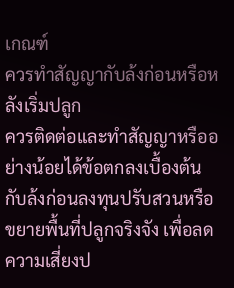เกณฑ์
ควรทำสัญญากับล้งก่อนหรือหลังเริ่มปลูก
ควรติดต่อและทำสัญญาหรืออย่างน้อยได้ข้อตกลงเบื้องต้นกับล้งก่อนลงทุนปรับสวนหรือขยายพื้นที่ปลูกจริงจัง เพื่อลดความเสี่ยงป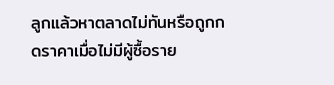ลูกแล้วหาตลาดไม่ทันหรือถูกกดราคาเมื่อไม่มีผู้ซื้อราย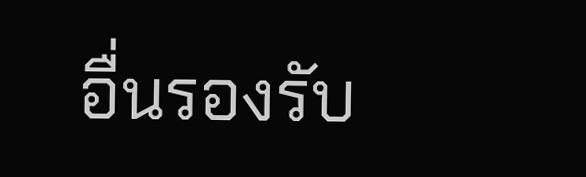อื่นรองรับ